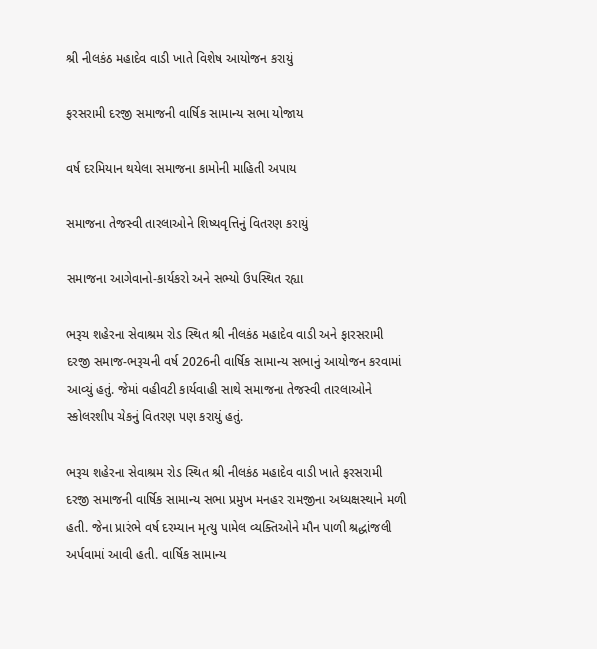શ્રી નીલકંઠ મહાદેવ વાડી ખાતે વિશેષ આયોજન કરાયું

ફરસરામી દરજી સમાજની વાર્ષિક સામાન્ય સભા યોજાય

વર્ષ દરમિયાન થયેલા સમાજના કામોની માહિતી અપાય

સમાજના તેજસ્વી તારલાઓને શિષ્યવૃત્તિનું વિતરણ કરાયું

સમાજના આગેવાનો-કાર્યકરો અને સભ્યો ઉપસ્થિત રહ્યા

ભરૂચ શહેરના સેવાશ્રમ રોડ સ્થિત શ્રી નીલકંઠ મહાદેવ વાડી અને ફારસરામી દરજી સમાજ-ભરૂચની વર્ષ 2026ની વાર્ષિક સામાન્ય સભાનું આયોજન કરવામાં આવ્યું હતું. જેમાં વહીવટી કાર્યવાહી સાથે સમાજના તેજસ્વી તારલાઓને સ્કોલરશીપ ચેકનું વિતરણ પણ કરાયું હતું.

ભરૂચ શહેરના સેવાશ્રમ રોડ સ્થિત શ્રી નીલકંઠ મહાદેવ વાડી ખાતે ફરસરામી દરજી સમાજની વાર્ષિક સામાન્ય સભા પ્રમુખ મનહર રામજીના અધ્યક્ષસ્થાને મળી હતી. જેના પ્રારંભે વર્ષ દરમ્યાન મૃત્યુ પામેલ વ્યક્તિઓને મૌન પાળી શ્રદ્ધાંજલી અર્પવામાં આવી હતી. વાર્ષિક સામાન્ય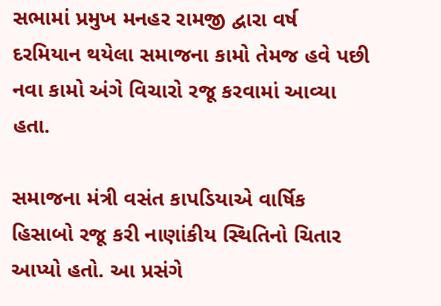સભામાં પ્રમુખ મનહર રામજી દ્વારા વર્ષ દરમિયાન થયેલા સમાજના કામો તેમજ હવે પછી નવા કામો અંગે વિચારો રજૂ કરવામાં આવ્યા હતા.

સમાજના મંત્રી વસંત કાપડિયાએ વાર્ષિક હિસાબો રજૂ કરી નાણાંકીય સ્થિતિનો ચિતાર આપ્યો હતો. આ પ્રસંગે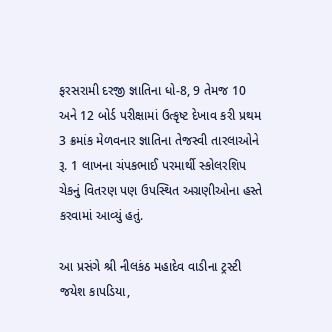ફરસરામી દરજી જ્ઞાતિના ધો-8, 9 તેમજ 10 અને 12 બોર્ડ પરીક્ષામાં ઉત્કૃષ્ટ દેખાવ કરી પ્રથમ 3 ક્રમાંક મેળવનાર જ્ઞાતિના તેજસ્વી તારલાઓને રૂ. 1 લાખના ચંપકભાઈ પરમાર્થી સ્કોલરશિપ ચેકનું વિતરણ પણ ઉપસ્થિત અગ્રણીઓના હસ્તે કરવામાં આવ્યું હતું.

આ પ્રસંગે શ્રી નીલકંઠ મહાદેવ વાડીના ટ્રસ્ટી જયેશ કાપડિયા,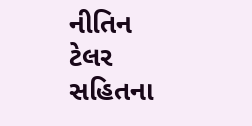નીતિન ટેલર સહિતના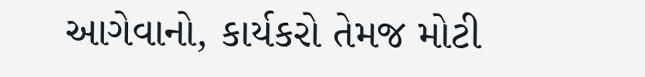આગેવાનો, કાર્યકરો તેમજ મોટી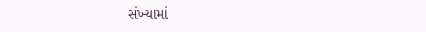સંખ્યામાં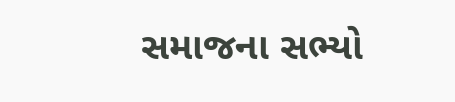સમાજના સભ્યો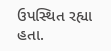ઉપસ્થિત રહ્યા હતા.